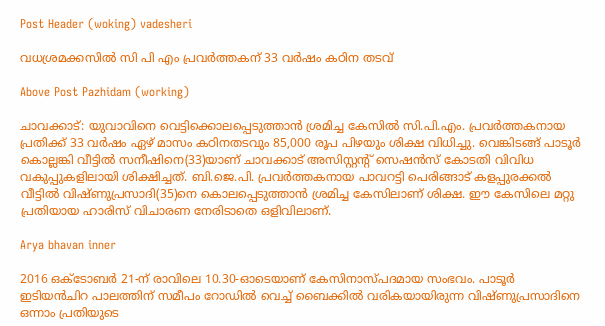Post Header (woking) vadesheri

വധശ്രമക്കസിൽ സി പി എം പ്രവർത്തകന് 33 വർഷം കഠിന തടവ്

Above Post Pazhidam (working)

ചാവക്കാട്: യുവാവിനെ വെട്ടിക്കൊലപ്പെടുത്താന്‍ ശ്രമിച്ച കേസില്‍ സി.പി.എം. പ്രവര്‍ത്തകനായ പ്രതിക്ക് 33 വര്‍ഷം ഏഴ് മാസം കഠിനതടവും 85,000 രൂപ പിഴയും ശിക്ഷ വിധിച്ചു. വെങ്കിടങ്ങ് പാടൂര്‍ കൊല്ലങ്കി വീട്ടില്‍ സനീഷിനെ(33)യാണ് ചാവക്കാട് അസിസ്റ്റന്റ് സെഷന്‍സ് കോടതി വിവിധ വകുപ്പുകളിലായി ശിക്ഷിച്ചത്. ബി.ജെ.പി. പ്രവര്‍ത്തകനായ പാവറട്ടി പെരിങ്ങാട് കളപ്പുരക്കല്‍ വീട്ടില്‍ വിഷ്ണുപ്രസാദി(35)നെ കൊലപ്പെടുത്താന്‍ ശ്രമിച്ച കേസിലാണ് ശിക്ഷ. ഈ കേസിലെ മറ്റു പ്രതിയായ ഹാരിസ് വിചാരണ നേരിടാതെ ഒളിവിലാണ്.

Arya bhavan inner

2016 ഒക്ടോബര്‍ 21-ന് രാവിലെ 10.30-ഓടെയാണ് കേസിനാസ്പദമായ സംഭവം. പാടൂര്‍ ഇടിയന്‍ചിറ പാലത്തിന് സമീപം റോഡില്‍ വെച്ച് ബൈക്കില്‍ വരികയായിരുന്ന വിഷ്ണുപ്രസാദിനെ ഒന്നാം പ്രതിയുടെ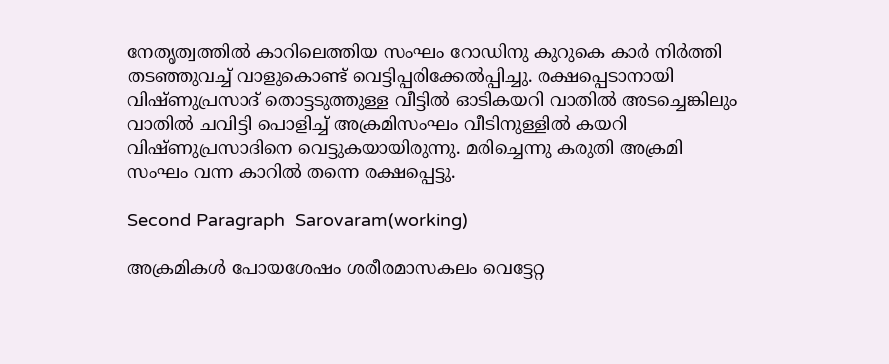നേതൃത്വത്തില്‍ കാറിലെത്തിയ സംഘം റോഡിനു കുറുകെ കാര്‍ നിര്‍ത്തി തടഞ്ഞുവച്ച് വാളുകൊണ്ട് വെട്ടിപ്പരിക്കേല്‍പ്പിച്ചു. രക്ഷപ്പെടാനായി വിഷ്ണുപ്രസാദ് തൊട്ടടുത്തുള്ള വീട്ടില്‍ ഓടികയറി വാതില്‍ അടച്ചെങ്കിലും വാതില്‍ ചവിട്ടി പൊളിച്ച് അക്രമിസംഘം വീടിനുള്ളില്‍ കയറി വിഷ്ണുപ്രസാദിനെ വെട്ടുകയായിരുന്നു. മരിച്ചെന്നു കരുതി അക്രമി സംഘം വന്ന കാറില്‍ തന്നെ രക്ഷപ്പെട്ടു.

Second Paragraph  Sarovaram(working)

അക്രമികള്‍ പോയശേഷം ശരീരമാസകലം വെട്ടേറ്റ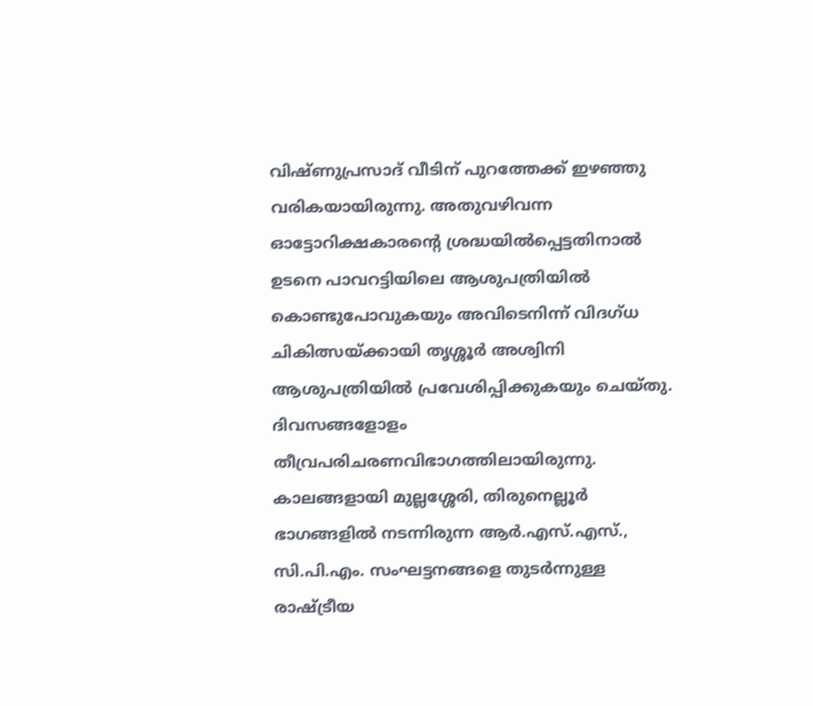വിഷ്ണുപ്രസാദ് വീടിന് പുറത്തേക്ക് ഇഴഞ്ഞു വരികയായിരുന്നു. അതുവഴിവന്ന ഓട്ടോറിക്ഷകാരന്റെ ശ്രദ്ധയില്‍പ്പെട്ടതിനാല്‍ ഉടനെ പാവറട്ടിയിലെ ആശുപത്രിയില്‍ കൊണ്ടുപോവുകയും അവിടെനിന്ന് വിദഗ്ധ ചികിത്സയ്ക്കായി തൃശ്ശൂര്‍ അശ്വിനി ആശുപത്രിയില്‍ പ്രവേശിപ്പിക്കുകയും ചെയ്തു. ദിവസങ്ങളോളം തീവ്രപരിചരണവിഭാഗത്തിലായിരുന്നു. കാലങ്ങളായി മുല്ലശ്ശേരി, തിരുനെല്ലൂര്‍ ഭാഗങ്ങളില്‍ നടന്നിരുന്ന ആര്‍.എസ്.എസ്., സി.പി.എം. സംഘട്ടനങ്ങളെ തുടര്‍ന്നുള്ള രാഷ്ട്രീയ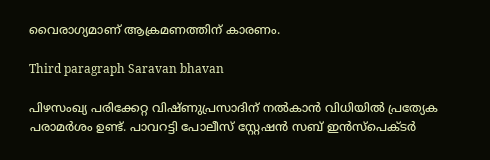വൈരാഗ്യമാണ് ആക്രമണത്തിന് കാരണം.

Third paragraph Saravan bhavan

പിഴസംഖ്യ പരിക്കേറ്റ വിഷ്ണുപ്രസാദിന് നല്‍കാന്‍ വിധിയില്‍ പ്രത്യേക പരാമര്‍ശം ഉണ്ട്. പാവറട്ടി പോലീസ് സ്റ്റേഷന്‍ സബ് ഇന്‍സ്‌പെക്ടര്‍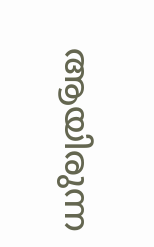ആയിരുന്ന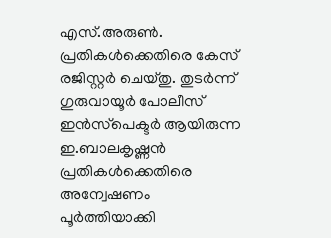എസ്.അരുണ്‍. പ്രതികള്‍ക്കെതിരെ കേസ് രജിസ്റ്റര്‍ ചെയ്തു. തുടര്‍ന്ന് ഗുരുവായൂര്‍ പോലീസ് ഇന്‍സ്‌പെക്ടര്‍ ആയിരുന്ന ഇ.ബാലകൃഷ്ണന്‍ പ്രതികള്‍ക്കെതിരെ അന്വേഷണം പൂര്‍ത്തിയാക്കി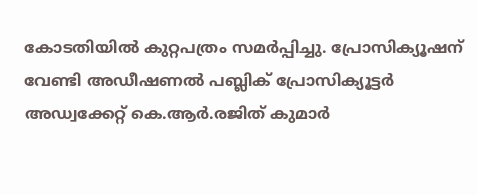കോടതിയില്‍ കുറ്റപത്രം സമര്‍പ്പിച്ചു. പ്രോസിക്യൂഷന് വേണ്ടി അഡീഷണല്‍ പബ്ലിക് പ്രോസിക്യൂട്ടര്‍ അഡ്വക്കേറ്റ് കെ.ആര്‍.രജിത് കുമാര്‍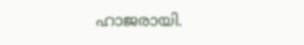ഹാജരായി.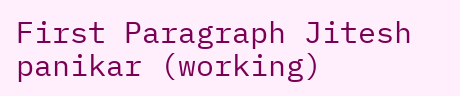First Paragraph Jitesh panikar (working)